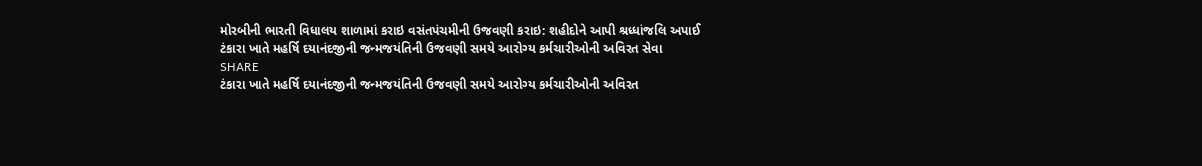મોરબીની ભારતી વિધાલય શાળામાં કરાઇ વસંતપંચમીની ઉજવણી કરાઇ: શહીદોને આપી શ્રધ્ધાંજલિ અપાઈ
ટંકારા ખાતે મહર્ષિ દયાનંદજીની જન્મજયંતિની ઉજવણી સમયે આરોગ્ય કર્મચારીઓની અવિરત સેવા
SHARE
ટંકારા ખાતે મહર્ષિ દયાનંદજીની જન્મજયંતિની ઉજવણી સમયે આરોગ્ય કર્મચારીઓની અવિરત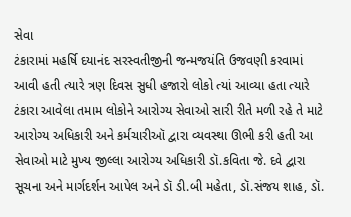સેવા
ટંકારામાં મહર્ષિ દયાનંદ સરસ્વતીજીની જન્મજયંતિ ઉજવણી કરવામાં આવી હતી ત્યારે ત્રણ દિવસ સુધી હજારો લોકો ત્યાં આવ્યા હતા ત્યારે ટંકારા આવેલા તમામ લોકોને આરોગ્ય સેવાઓ સારી રીતે મળી રહે તે માટે આરોગ્ય અધિકારી અને કર્મચારીઑ દ્વારા વ્યવસ્થા ઊભી કરી હતી આ સેવાઓ માટે મુખ્ય જીલ્લા આરોગ્ય અધિકારી ડૉ.કવિતા જે. દવે દ્વારા સૂચના અને માર્ગદર્શન આપેલ અને ડૉ ડી.બી મહેતા, ડૉ.સંજય શાહ, ડૉ.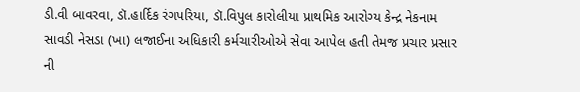ડી.વી બાવરવા, ડૉ.હાર્દિક રંગપરિયા, ડૉ.વિપુલ કારોલીયા પ્રાથમિક આરોગ્ય કેન્દ્ર નેકનામ સાવડી નેસડા (ખા) લજાઈના અધિકારી કર્મચારીઓએ સેવા આપેલ હતી તેમજ પ્રચાર પ્રસાર ની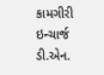કામગીરી ઇન્ચાર્જ ડી.એન.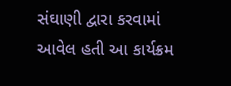સંઘાણી દ્વારા કરવામાં આવેલ હતી આ કાર્યક્રમ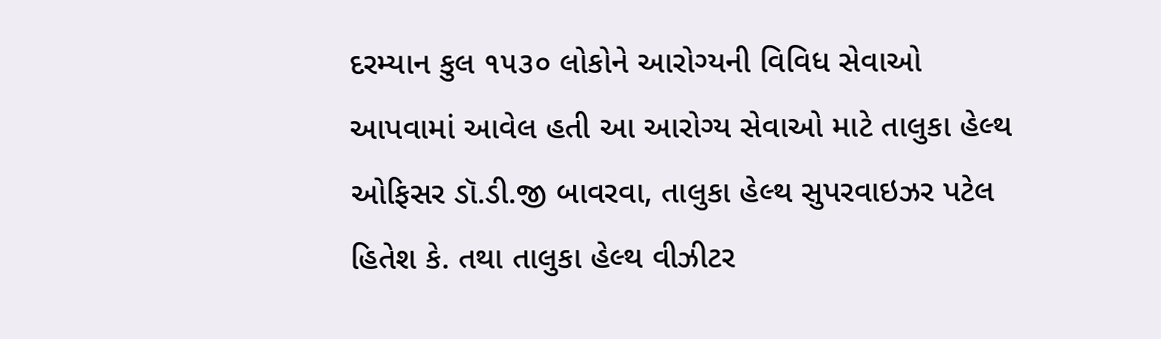દરમ્યાન કુલ ૧૫૩૦ લોકોને આરોગ્યની વિવિધ સેવાઓ આપવામાં આવેલ હતી આ આરોગ્ય સેવાઓ માટે તાલુકા હેલ્થ ઓફિસર ડૉ.ડી.જી બાવરવા, તાલુકા હેલ્થ સુપરવાઇઝર પટેલ હિતેશ કે. તથા તાલુકા હેલ્થ વીઝીટર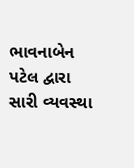ભાવનાબેન પટેલ દ્વારા સારી વ્યવસ્થા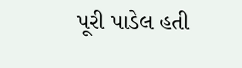પૂરી પાડેલ હતી